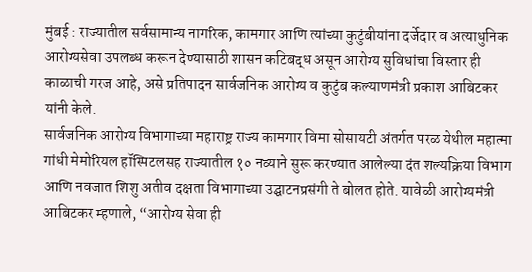मुंबई : राज्यातील सर्वसामान्य नागरिक, कामगार आणि त्यांच्या कुटुंबीयांना दर्जेदार व अत्याधुनिक आरोग्यसेवा उपलब्ध करून देण्यासाठी शासन कटिबद्ध असून आरोग्य सुविधांचा विस्तार ही काळाची गरज आहे, असे प्रतिपादन सार्वजनिक आरोग्य व कुटुंब कल्याणमंत्री प्रकाश आबिटकर यांनी केले.
सार्वजनिक आरोग्य विभागाच्या महाराष्ट्र राज्य कामगार विमा सोसायटी अंतर्गत परळ येथील महात्मा गांधी मेमोरियल हॉस्पिटलसह राज्यातील १० नव्याने सुरू करण्यात आलेल्या दंत शल्यक्रिया विभाग आणि नवजात शिशु अतीव दक्षता विभागाच्या उद्घाटनप्रसंगी ते बोलत होते. यावेळी आरोग्यमंत्री आबिटकर म्हणाले, “आरोग्य सेवा ही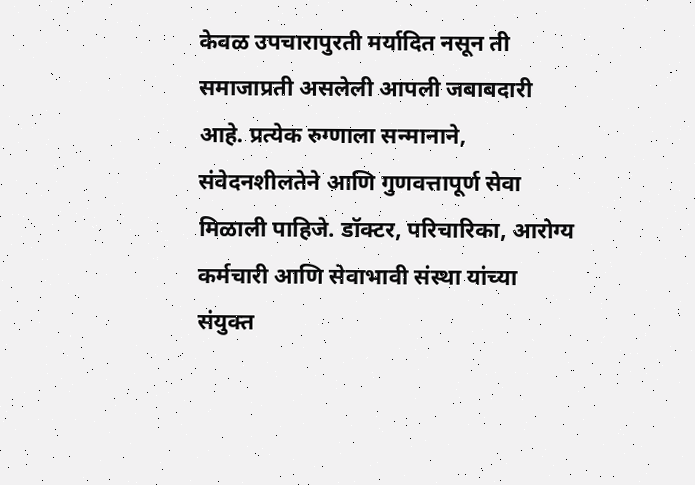केवळ उपचारापुरती मर्यादित नसून ती समाजाप्रती असलेली आपली जबाबदारी आहे. प्रत्येक रुग्णाला सन्मानाने, संवेदनशीलतेने आणि गुणवत्तापूर्ण सेवा मिळाली पाहिजे. डॉक्टर, परिचारिका, आरोग्य कर्मचारी आणि सेवाभावी संस्था यांच्या संयुक्त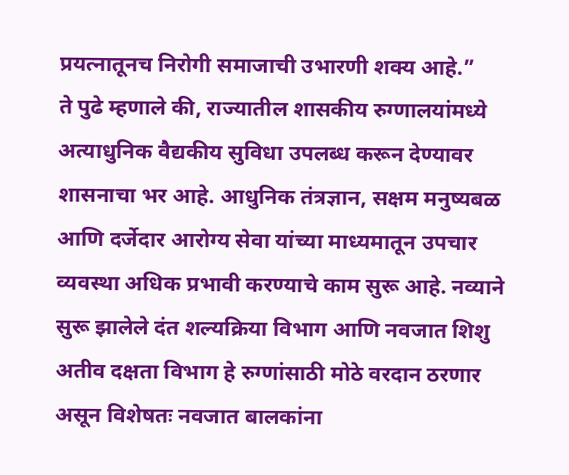प्रयत्नातूनच निरोगी समाजाची उभारणी शक्य आहे.”
ते पुढे म्हणाले की, राज्यातील शासकीय रुग्णालयांमध्ये अत्याधुनिक वैद्यकीय सुविधा उपलब्ध करून देण्यावर शासनाचा भर आहे. आधुनिक तंत्रज्ञान, सक्षम मनुष्यबळ आणि दर्जेदार आरोग्य सेवा यांच्या माध्यमातून उपचार व्यवस्था अधिक प्रभावी करण्याचे काम सुरू आहे. नव्याने सुरू झालेले दंत शल्यक्रिया विभाग आणि नवजात शिशु अतीव दक्षता विभाग हे रुग्णांसाठी मोठे वरदान ठरणार असून विशेषतः नवजात बालकांना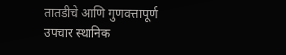तातडीचे आणि गुणवत्तापूर्ण उपचार स्थानिक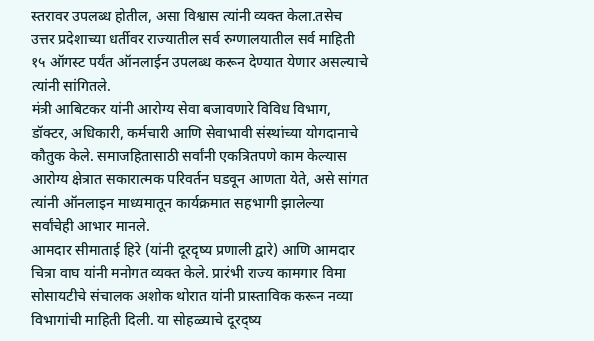स्तरावर उपलब्ध होतील, असा विश्वास त्यांनी व्यक्त केला.तसेच उत्तर प्रदेशाच्या धर्तीवर राज्यातील सर्व रुग्णालयातील सर्व माहिती १५ ऑगस्ट पर्यंत ऑनलाईन उपलब्ध करून देण्यात येणार असल्याचे त्यांनी सांगितले.
मंत्री आबिटकर यांनी आरोग्य सेवा बजावणारे विविध विभाग, डॉक्टर, अधिकारी, कर्मचारी आणि सेवाभावी संस्थांच्या योगदानाचे कौतुक केले. समाजहितासाठी सर्वांनी एकत्रितपणे काम केल्यास आरोग्य क्षेत्रात सकारात्मक परिवर्तन घडवून आणता येते, असे सांगत त्यांनी ऑनलाइन माध्यमातून कार्यक्रमात सहभागी झालेल्या सर्वांचेही आभार मानले.
आमदार सीमाताई हिरे (यांनी दूरदृष्य प्रणाली द्वारे) आणि आमदार चित्रा वाघ यांनी मनोगत व्यक्त केले. प्रारंभी राज्य कामगार विमा सोसायटीचे संचालक अशोक थोरात यांनी प्रास्ताविक करून नव्या विभागांची माहिती दिली. या सोहळ्याचे दूरद्ष्य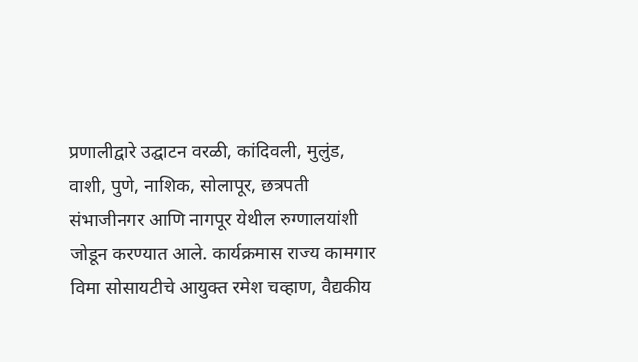प्रणालीद्वारे उद्घाटन वरळी, कांदिवली, मुलुंड, वाशी, पुणे, नाशिक, सोलापूर, छत्रपती संभाजीनगर आणि नागपूर येथील रुग्णालयांशी जोडून करण्यात आले. कार्यक्रमास राज्य कामगार विमा सोसायटीचे आयुक्त रमेश चव्हाण, वैद्यकीय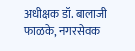अधीक्षक डॉ. बालाजी फाळके, नगरसेवक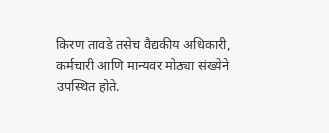किरण तावडे तसेच वैद्यकीय अधिकारी, कर्मचारी आणि मान्यवर मोठ्या संख्येने उपस्थित होते.